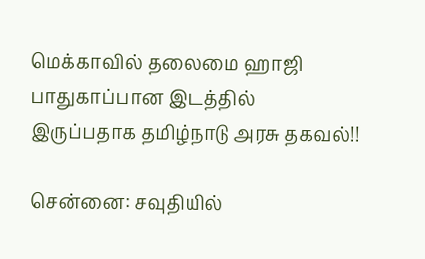மெக்காவில் தலைமை ஹாஜி பாதுகாப்பான இடத்தில் இருப்பதாக தமிழ்நாடு அரசு தகவல்!!

சென்னை: சவுதியில்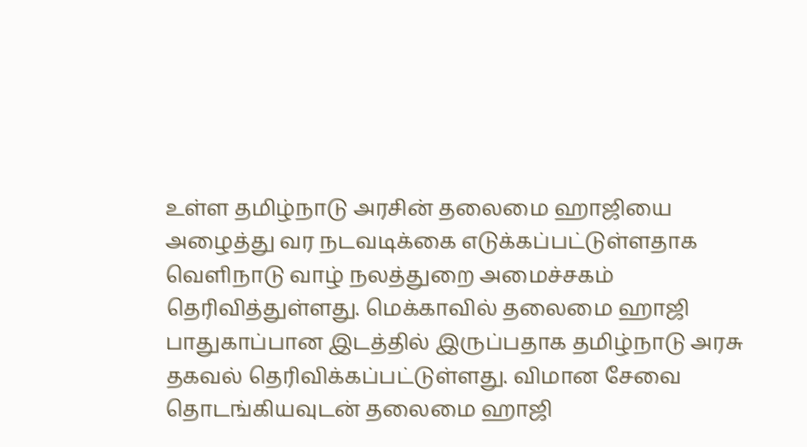உள்ள தமிழ்நாடு அரசின் தலைமை ஹாஜியை அழைத்து வர நடவடிக்கை எடுக்கப்பட்டுள்ளதாக வெளிநாடு வாழ் நலத்துறை அமைச்சகம் தெரிவித்துள்ளது. மெக்காவில் தலைமை ஹாஜி பாதுகாப்பான இடத்தில் இருப்பதாக தமிழ்நாடு அரசு தகவல் தெரிவிக்கப்பட்டுள்ளது. விமான சேவை தொடங்கியவுடன் தலைமை ஹாஜி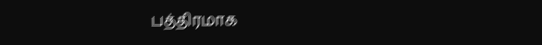பத்திரமாக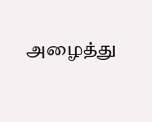அழைத்து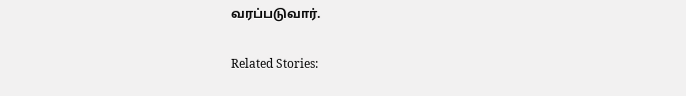வரப்படுவார்.

Related Stories: